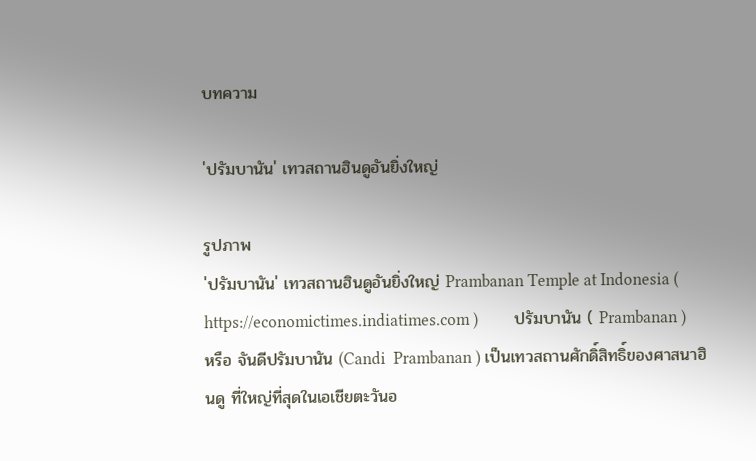บทความ

'ปรัมบานัน' เทวสถานฮินดูอันยิ่งใหญ่

รูปภาพ
'ปรัมบานัน' เทวสถานฮินดูอันยิ่งใหญ่ Prambanan Temple at Indonesia ( https://economictimes.indiatimes.com )         ปรัมบานัน ( Prambanan ) หรือ จันดีปรัมบานัน (Candi  Prambanan ) เป็นเทวสถานศักดิ์สิทธิ์ของศาสนาฮินดู ที่ใหญ่ที่สุดในเอเชียตะวันอ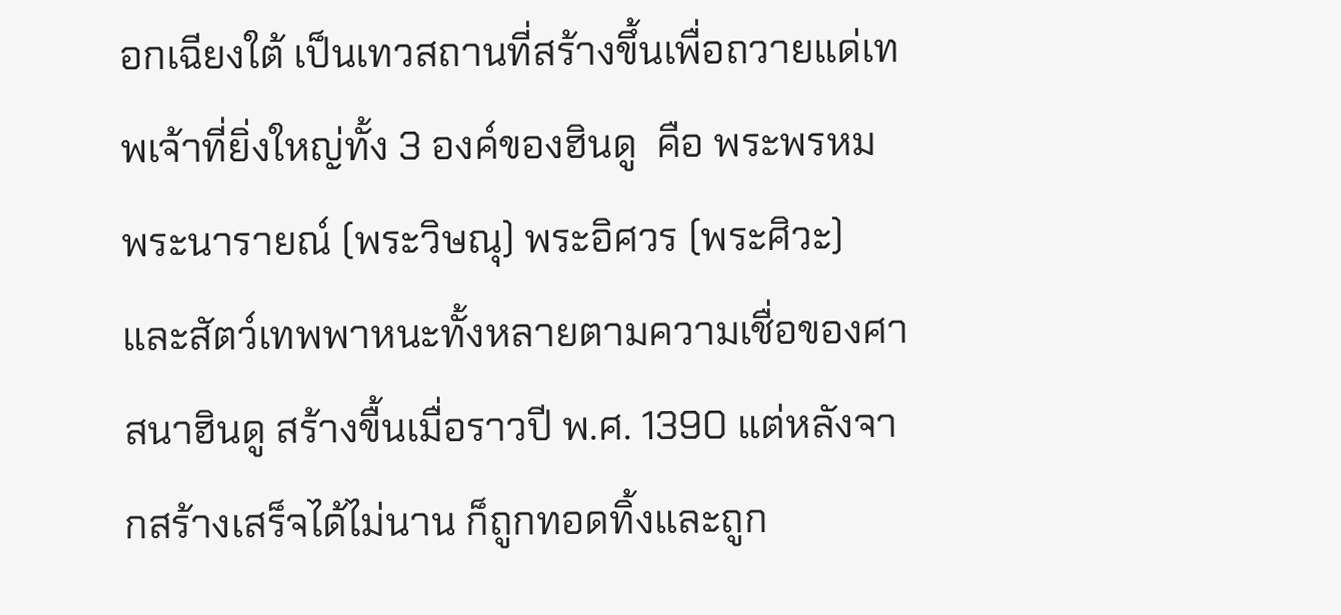อกเฉียงใต้ เป็นเทวสถานที่สร้างขึ้นเพื่อถวายแด่เทพเจ้าที่ยิ่งใหญ่ทั้ง 3 องค์ของฮินดู  คือ พระพรหม พระนารายณ์ (พระวิษณุ) พระอิศวร (พระศิวะ) และสัตว์เทพพาหนะทั้งหลายตามความเชื่อของศาสนาฮินดู สร้างขื้นเมื่อราวปี พ.ศ. 1390 แต่หลังจากสร้างเสร็จได้ไม่นาน ก็ถูกทอดทิ้งและถูก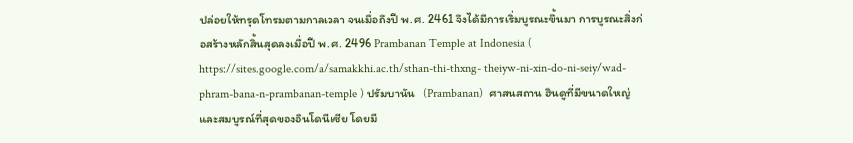ปล่อยให้ทรุดโทรมตามกาลเวลา จนเมื่อถึงปี พ.ศ. 2461 จึงได้มีการเริ่มบูรณะขึ้นมา การบูรณะสิ่งก่อสร้างหลักสิ้นสุดลงเมื่อปี พ.ศ. 2496 Prambanan Temple at Indonesia ( https://sites.google.com/a/samakkhi.ac.th/sthan-thi-thxng- theiyw-ni-xin-do-ni-seiy/wad-phram-bana-n-prambanan-temple ) ปรัมบานัน   (Prambanan)  ศาสนสถาน ฮินดูที่มีขนาดใหญ่และสมบูรณ์ที่สุดของอินโดนีเซีย โดยมี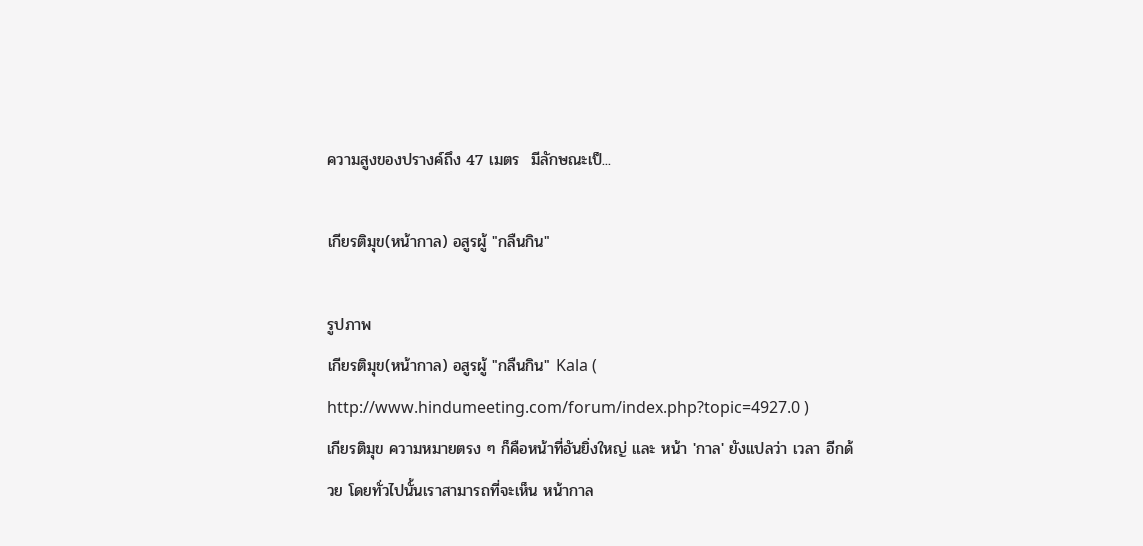ความสูงของปรางค์ถึง 47 เมตร  มีลักษณะเป็...

เกียรติมุข(หน้ากาล) อสูรผู้ "กลืนกิน"

รูปภาพ
เกียรติมุข(หน้ากาล) อสูรผู้ "กลืนกิน" Kala ( http://www.hindumeeting.com/forum/index.php?topic=4927.0 )        เกียรติมุข ความหมายตรง ๆ ก็คือหน้าที่อันยิ่งใหญ่ และ หน้า 'กาล' ยังแปลว่า เวลา อีกด้วย โดยทั่วไปนั้นเราสามารถที่จะเห็น หน้ากาล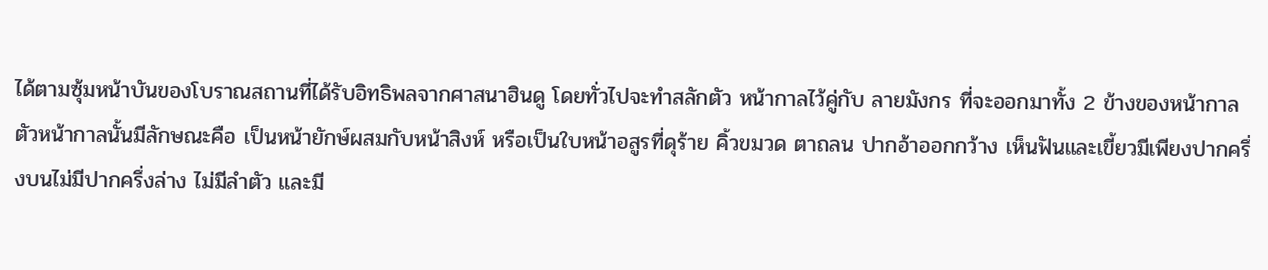ได้ตามซุ้มหน้าบันของโบราณสถานที่ได้รับอิทธิพลจากศาสนาฮินดู โดยทั่วไปจะทำสลักตัว หน้ากาลไว้คู่กับ ลายมังกร ที่จะออกมาทั้ง 2 ข้างของหน้ากาล ตัวหน้ากาลนั้นมีลักษณะคือ เป็นหน้ายักษ์ผสมกับหน้าสิงห์ หรือเป็นใบหน้าอสูรที่ดุร้าย คิ้วขมวด ตาถลน ปากอ้าออกกว้าง เห็นฟันและเขี้ยวมีเพียงปากครึ่งบนไม่มีปากครึ่งล่าง ไม่มีลำตัว และมี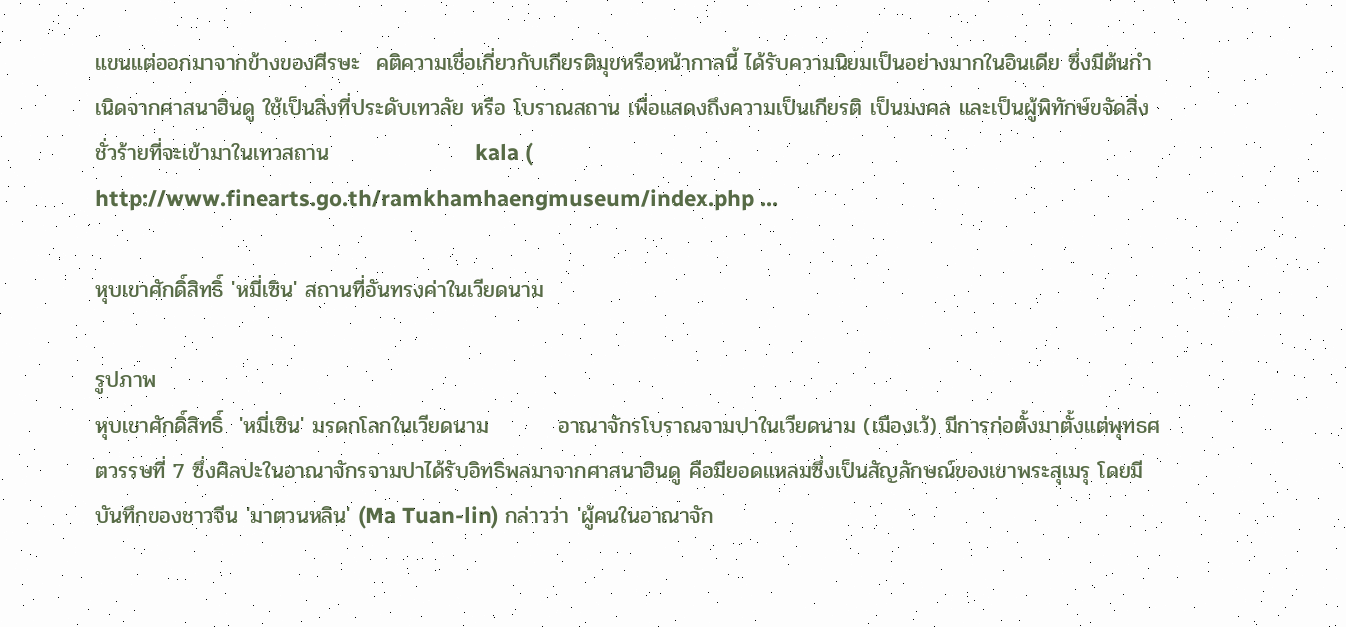แขนแต่ออกมาจากข้างของศีรษะ  คติความเชื่อเกี่ยวกับเกียรติมุขหรือหน้ากาลนี้ ได้รับความนิยมเป็นอย่างมากในอินเดีย ซึ่งมีต้นกำเนิดจากศาสนาฮินดู ใช้เป็นสิ่งที่ประดับเทวลัย หรือ โบราณสถาน เพื่อแสดงถึงความเป็นเกียรติ เป็นมงคล และเป็นผู้พิทักษ์ขจัดสิ่งชั่วร้ายที่จะเข้ามาในเทวสถาน                   kala ( http://www.finearts.go.th/ramkhamhaengmuseum/index.php ...

หุบเขาศักดิ์สิทธิ์ 'หมี่เซิน' สถานที่อันทรงค่าในเวียดนาม

รูปภาพ
หุบเขาศักดิ์สิทธิ์  'หมี่เซิน' มรดกโลกในเวียดนาม         อาณาจักรโบราณจามปาในเวียดนาม (เมืองเว้) มีการก่อตั้งมาตั้งแต่พุทธศตวรรษที่ 7 ซึ่งศิลปะในอาณาจักรจามปาได้รับอิทธิพลมาจากศาสนาฮินดู คือมียอดแหลมซึ่งเป็นสัญลักษณ์ของเขาพระสุเมรุ โดยมีบันทึกของชาวจีน 'มาตวนหลิน' (Ma Tuan-lin) กล่าวว่า 'ผู้คนในอาณาจัก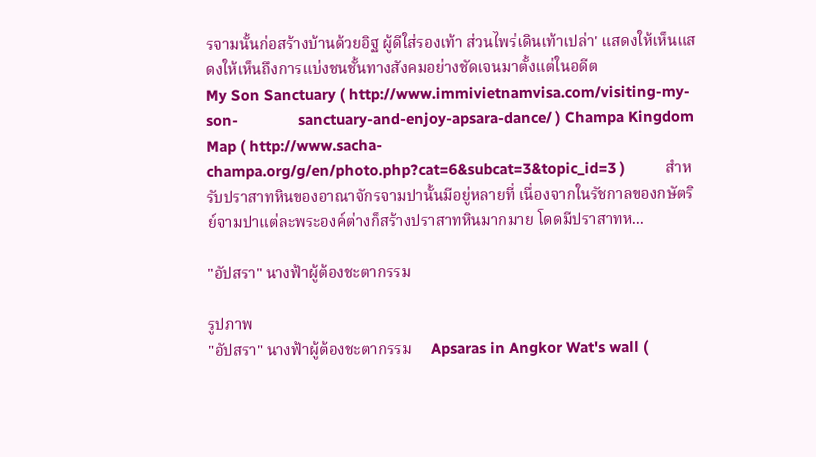รจามนั้นก่อสร้างบ้านด้วยอิฐ ผู้ดีใส่รองเท้า ส่วนไพร่เดินเท้าเปล่า' แสดงให้เห็นแสดงให้เห็นถึงการแบ่งชนชั้นทางสังคมอย่างชัดเจนมาตั้งแต่ในอดีต                       My Son Sanctuary ( http://www.immivietnamvisa.com/visiting-my-son-               sanctuary-and-enjoy-apsara-dance/ ) Champa Kingdom Map ( http://www.sacha-champa.org/g/en/photo.php?cat=6&subcat=3&topic_id=3 )          สำหรับปราสาทหินของอาณาจักรจามปานั้นมีอยู่หลายที่ เนื่องจากในรัชกาลของกษัตริย์จามปาแต่ละพระองค์ต่างก็สร้างปราสาทหินมากมาย โดดมีปราสาทห...

"อัปสรา" นางฟ้าผู้ต้องชะตากรรม

รูปภาพ
"อัปสรา" นางฟ้าผู้ต้องชะตากรรม     Apsaras in Angkor Wat's wall (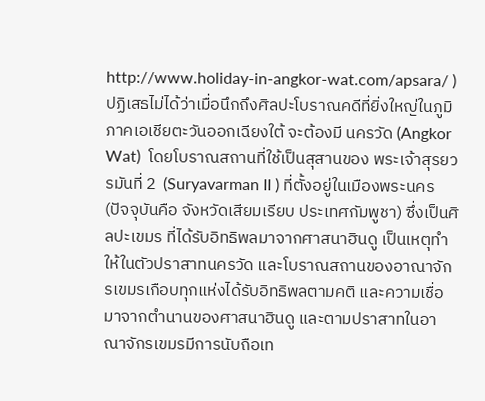http://www.holiday-in-angkor-wat.com/apsara/ )        ปฏิเสธไม่ได้ว่าเมื่อนึกถึงศิลปะโบราณคดีที่ยิ่งใหญ่ในภูมิภาคเอเชียตะวันออกเฉียงใต้ จะต้องมี นครวัด (Angkor Wat)  โดยโบราณสถานที่ใช้เป็นสุสานของ พระเจ้าสุรยวรมันที่ 2  (Suryavarman II ) ที่ตั้งอยู่ในเมืองพระนคร  (ปัจจุบันคือ จังหวัดเสียมเรียบ ประเทศกัมพูชา) ซึ่งเป็นศิลปะเขมร ที่ได้รับอิทธิพลมาจากศาสนาฮินดู เป็นเหตุทำให้ในตัวปราสาทนครวัด และโบราณสถานของอาณาจักรเขมรเกือบทุกแห่งได้รับอิทธิพลตามคติ และความเชื่อมาจากตำนานของศาสนาฮินดู และตามปราสาทในอาณาจักรเขมรมีการนับถือเท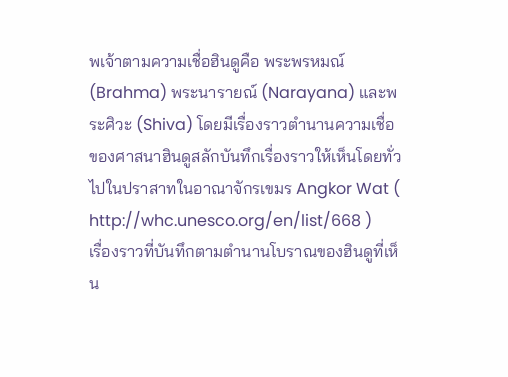พเจ้าตามความเชื่อฮินดูคือ พระพรหมณ์ (Brahma) พระนารายณ์ (Narayana) และพระศิวะ (Shiva) โดยมีเรื่องราวตำนานความเชื่อของศาสนาฮินดูสลักบันทึกเรื่องราวให้เห็นโดยทั่วไปในปราสาทในอาณาจักรเขมร Angkor Wat ( http://whc.unesco.org/en/list/668 )        เรื่องราวที่บันทึกตามตำนานโบราณของฮินดูที่เห็น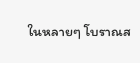ในหลายๆ โบราณส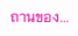ถานของ...